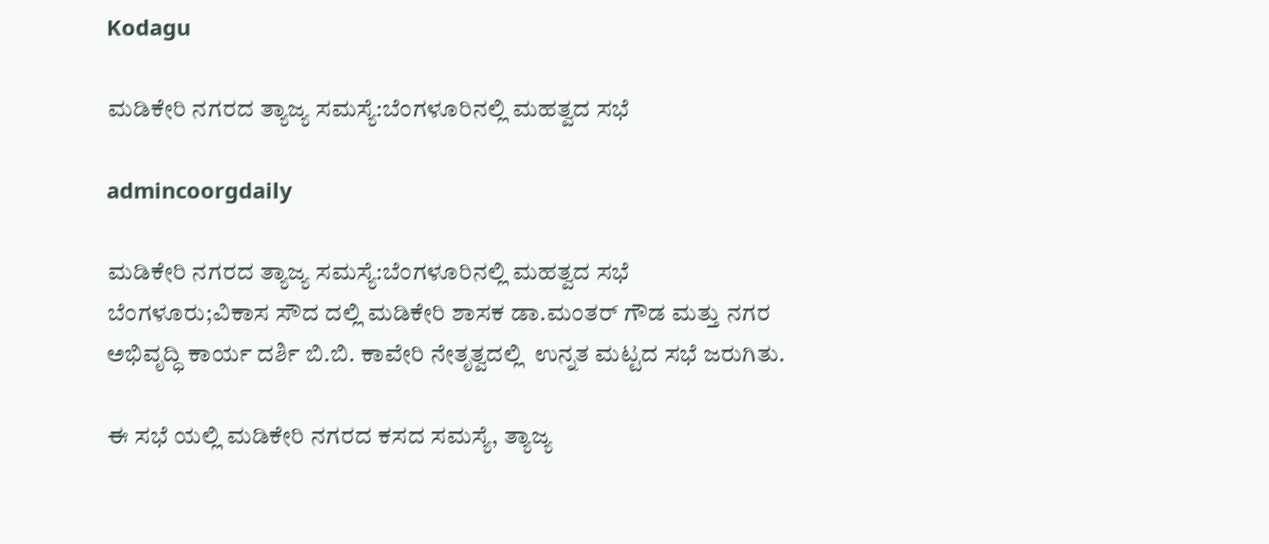Kodagu

ಮಡಿಕೇರಿ ನಗರದ ತ್ಯಾಜ್ಯ ಸಮಸ್ಯೆ:ಬೆಂಗಳೂರಿನಲ್ಲಿ ಮಹತ್ವದ ಸಭೆ

admincoorgdaily

ಮಡಿಕೇರಿ ನಗರದ ತ್ಯಾಜ್ಯ ಸಮಸ್ಯೆ:ಬೆಂಗಳೂರಿನಲ್ಲಿ ಮಹತ್ವದ ಸಭೆ
ಬೆಂಗಳೂರು;ವಿಕಾಸ ಸೌದ ದಲ್ಲಿ ಮಡಿಕೇರಿ ಶಾಸಕ ಡಾ.ಮಂತರ್ ಗೌಡ ಮತ್ತು ನಗರ ಅಭಿವೃದ್ಧಿ ಕಾರ್ಯ ದರ್ಶಿ ಬಿ.ಬಿ. ಕಾವೇರಿ ನೇತೃತ್ವದಲ್ಲಿ  ಉನ್ನತ ಮಟ್ಟದ ಸಭೆ ಜರುಗಿತು.

ಈ ಸಭೆ ಯಲ್ಲಿ ಮಡಿಕೇರಿ ನಗರದ ಕಸದ ಸಮಸ್ಯೆ, ತ್ಯಾಜ್ಯ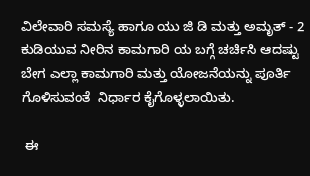ವಿಲೇವಾರಿ ಸಮಸ್ಯೆ ಹಾಗೂ ಯು ಜಿ ಡಿ ಮತ್ತು ಅಮೃತ್ - 2 ಕುಡಿಯುವ ನೀರಿನ ಕಾಮಗಾರಿ ಯ ಬಗ್ಗೆ ಚರ್ಚಿಸಿ ಆದಷ್ಟು ಬೇಗ ಎಲ್ಲಾ ಕಾಮಗಾರಿ ಮತ್ತು ಯೋಜನೆಯನ್ನು ಪೂರ್ತಿ ಗೊಳಿಸುವಂತೆ  ನಿರ್ಧಾರ ಕೈಗೊಳ್ಳಲಾಯಿತು.

 ಈ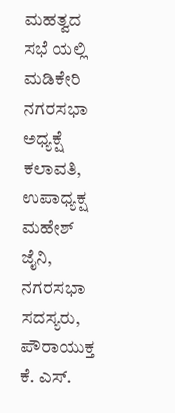ಮಹತ್ವದ ಸಭೆ ಯಲ್ಲಿ ಮಡಿಕೇರಿ ನಗರಸಭಾ ಅಧ್ಯಕ್ಷೆ ಕಲಾವತಿ,  ಉಪಾಧ್ಯಕ್ಷ  ಮಹೇಶ್ ಜೈನಿ,  ನಗರಸಭಾ ಸದಸ್ಯರು,  ಪೌರಾಯುಕ್ತ ಕೆ. ಎಸ್.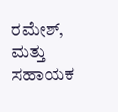ರಮೇಶ್,  ಮತ್ತು  ಸಹಾಯಕ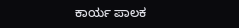ಕಾರ್ಯ ಪಾಲಕ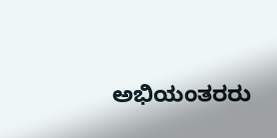ಅಭಿಯಂತರರು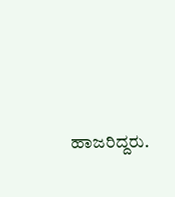ಹಾಜರಿದ್ದರು.